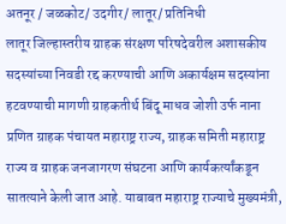अतनूर / जळकोट/ उदगीर/ लातूर/ प्रतिनिधी
लातूर जिल्हास्तरीय ग्राहक संरक्षण परिषदेवरील अशासकीय सदस्यांच्या निवडी रद्द करण्याची आणि अकार्यक्षम सदस्यांना हटवण्याची मागणी ग्राहकतीर्थ बिंदू माधव जोशी उर्फ नाना प्रणित ग्राहक पंचायत महाराष्ट्र राज्य, ग्राहक समिती महाराष्ट्र राज्य व ग्राहक जनजागरण संघटना आणि कार्यकर्त्यांकडून सातत्याने केली जात आहे. याबाबत महाराष्ट्र राज्याचे मुख्यमंत्री,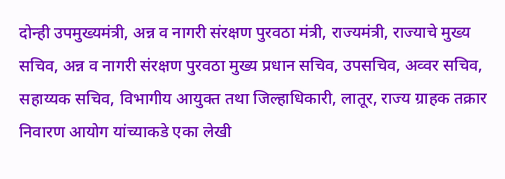दोन्ही उपमुख्यमंत्री, अन्न व नागरी संरक्षण पुरवठा मंत्री, राज्यमंत्री, राज्याचे मुख्य सचिव, अन्न व नागरी संरक्षण पुरवठा मुख्य प्रधान सचिव, उपसचिव, अव्वर सचिव, सहाय्यक सचिव, विभागीय आयुक्त तथा जिल्हाधिकारी, लातूर, राज्य ग्राहक तक्रार निवारण आयोग यांच्याकडे एका लेखी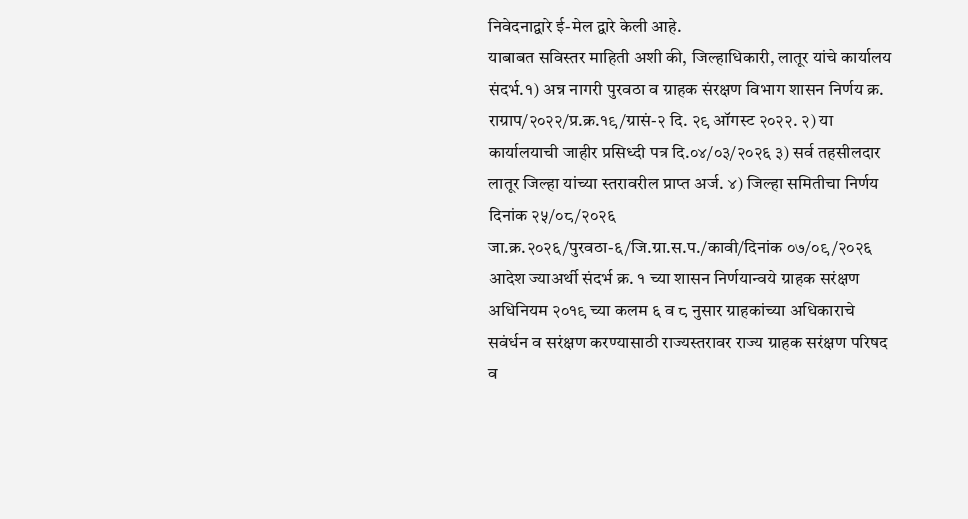निवेदनाद्वारे ई-मेल द्वारे केली आहे.
याबाबत सविस्तर माहिती अशी की, जिल्हाधिकारी, लातूर यांचे कार्यालय संदर्भ.१) अन्न नागरी पुरवठा व ग्राहक संरक्षण विभाग शासन निर्णय क्र. राग्राप/२०२२/प्र.क्र.१९/ग्रासं-२ दि. २९ ऑगस्ट २०२२. २) या कार्यालयाची जाहीर प्रसिध्दी पत्र दि.०४/०३/२०२६ ३) सर्व तहसीलदार लातूर जिल्हा यांच्या स्तरावरील प्राप्त अर्ज. ४) जिल्हा समितीचा निर्णय दिनांक २५/०८/२०२६ जा.क्र.२०२६/पुरवठा-६/जि.ग्रा.स.प./कावी/दिनांक ०७/०९/२०२६ आदेश ज्याअर्थी संदर्भ क्र. १ च्या शासन निर्णयान्वये ग्राहक सरंक्षण अधिनियम २०१९ च्या कलम ६ व ८ नुसार ग्राहकांच्या अधिकाराचे सवंर्धन व सरंक्षण करण्यासाठी राज्यस्तरावर राज्य ग्राहक सरंक्षण परिषद व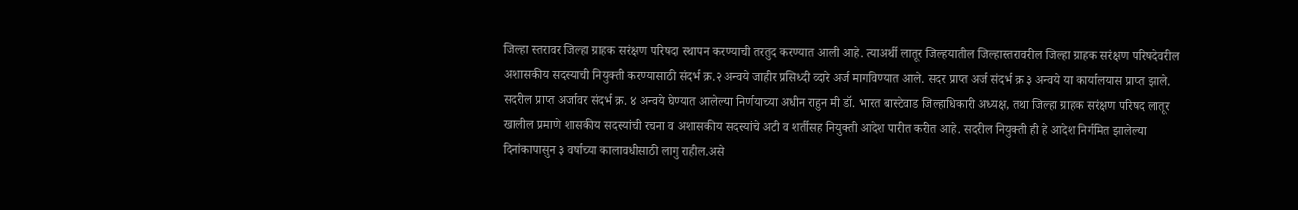जिल्हा स्तरावर जिल्हा ग्राहक सरंक्षण परिषदा स्थापन करण्याची तरतुद करण्यात आली आहे. त्याअर्थी लातूर जिल्हयातील जिल्हास्तरावरील जिल्हा ग्राहक सरंक्षण परिषदेवरील अशासकीय सदस्याची नियुक्ती करण्यासाठी संदर्भ क्र.२ अन्वये जाहीर प्रसिध्दी व्दारे अर्ज मागविण्यात आले. सदर प्राप्त अर्ज संदर्भ क्र ३ अन्वये या कार्यालयास प्राप्त झाले.
सदरील प्राप्त अर्जावर संदर्भ क्र. ४ अन्वये घेण्यात आलेल्या निर्णयाच्या अधीन राहुन मी डॉ. भारत बास्टेवाड जिल्हाधिकारी अध्यक्ष, तथा जिल्हा ग्राहक सरंक्षण परिषद लातूर खालील प्रमाणे शासकीय सदस्यांची रचना व अशासकीय सदस्यांचे अटी व शर्तीसह नियुक्ती आदेश पारीत करीत आहे. सदरील नियुक्ती ही हे आदेश निर्गमित झालेल्या दिनांकापासुन ३ वर्षाच्या कालावधीसाठी लागु राहील.असे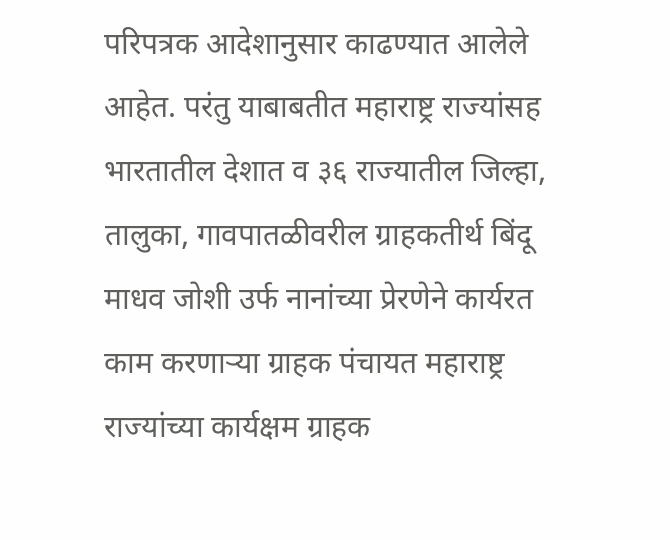परिपत्रक आदेशानुसार काढण्यात आलेले आहेत. परंतु याबाबतीत महाराष्ट्र राज्यांसह भारतातील देशात व ३६ राज्यातील जिल्हा, तालुका, गावपातळीवरील ग्राहकतीर्थ बिंदू माधव जोशी उर्फ नानांच्या प्रेरणेने कार्यरत काम करणाऱ्या ग्राहक पंचायत महाराष्ट्र राज्यांच्या कार्यक्षम ग्राहक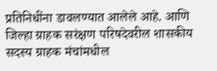प्रतिनिधींना डावलण्यात आलेले आहे. आणि जिल्हा ग्राहक सरंक्षण परिषदेवरील शासकीय सदस्य ग्राहक मंचांमधील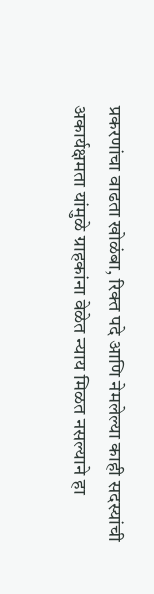प्रकरणांचा वाढता खोळंबा, रिक्त पदे आणि नेमलेल्या काही सदस्यांची अकार्यक्षमता यांमुळे ग्राहकांना वेळेत न्याय मिळत नसल्याने हा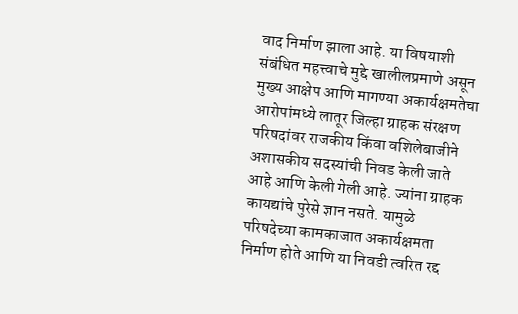वाद निर्माण झाला आहे. या विषयाशी संबंधित महत्त्वाचे मुद्दे खालीलप्रमाणे असून मुख्य आक्षेप आणि मागण्या अकार्यक्षमतेचा आरोपांमध्ये लातूर जिल्हा ग्राहक संरक्षण परिषदांवर राजकीय किंवा वशिलेबाजीने अशासकीय सदस्यांची निवड केली जाते आहे आणि केली गेली आहे. ज्यांना ग्राहक कायद्यांचे पुरेसे ज्ञान नसते. यामुळे परिषदेच्या कामकाजात अकार्यक्षमता निर्माण होते आणि या निवडी त्वरित रद्द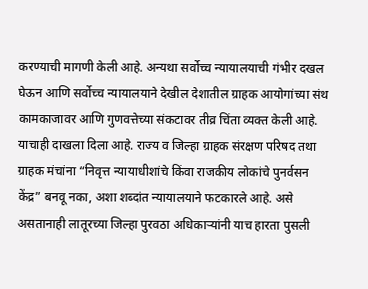करण्याची मागणी केली आहे. अन्यथा सर्वोच्च न्यायालयाची गंभीर दखल घेऊन आणि सर्वोच्च न्यायालयाने देखील देशातील ग्राहक आयोगांच्या संथ कामकाजावर आणि गुणवत्तेच्या संकटावर तीव्र चिंता व्यक्त केली आहे.
याचाही दाखला दिला आहे. राज्य व जिल्हा ग्राहक संरक्षण परिषद तथा ग्राहक मंचांना “निवृत्त न्यायाधीशांचे किंवा राजकीय लोकांचे पुनर्वसन केंद्र” बनवू नका, अशा शब्दांत न्यायालयाने फटकारले आहे. असे असतानाही लातूरच्या जिल्हा पुरवठा अधिकाऱ्यांनी याच हारता पुसली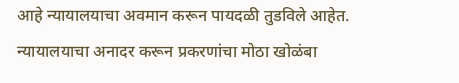आहे न्यायालयाचा अवमान करून पायदळी तुडविले आहेत. न्यायालयाचा अनादर करून प्रकरणांचा मोठा खोळंबा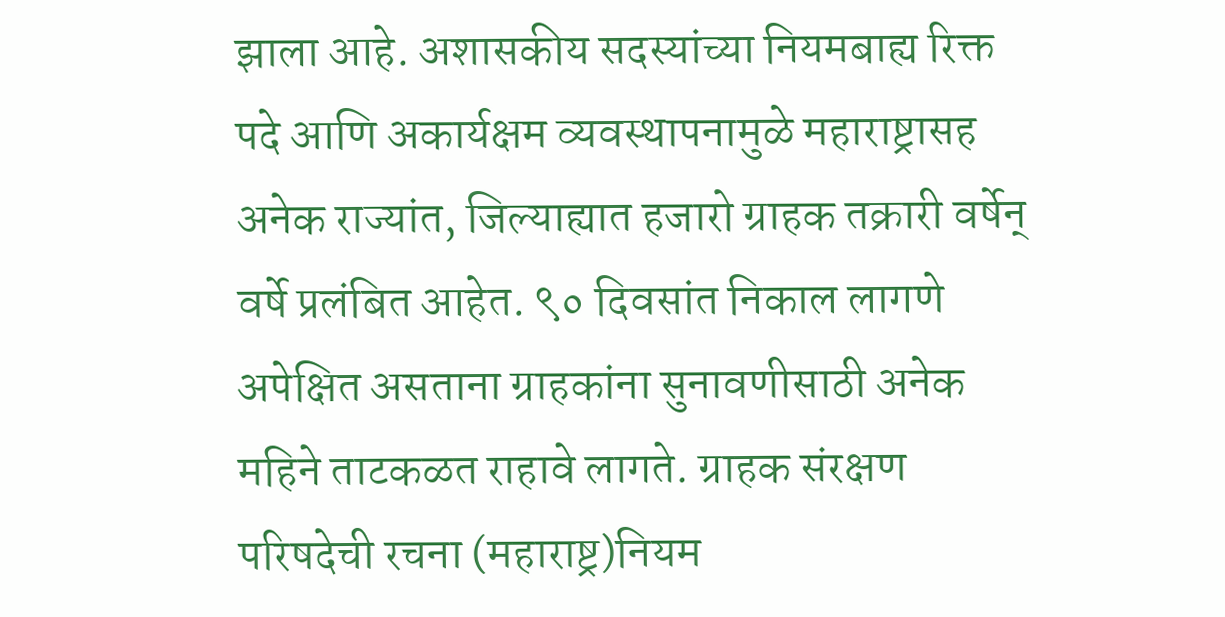झाला आहे. अशासकीय सदस्यांच्या नियमबाह्य रिक्त पदे आणि अकार्यक्षम व्यवस्थापनामुळे महाराष्ट्रासह अनेक राज्यांत, जिल्याह्यात हजारो ग्राहक तक्रारी वर्षेन् वर्षे प्रलंबित आहेत. ९० दिवसांत निकाल लागणे अपेक्षित असताना ग्राहकांना सुनावणीसाठी अनेक महिने ताटकळत राहावे लागते. ग्राहक संरक्षण परिषदेची रचना (महाराष्ट्र)नियम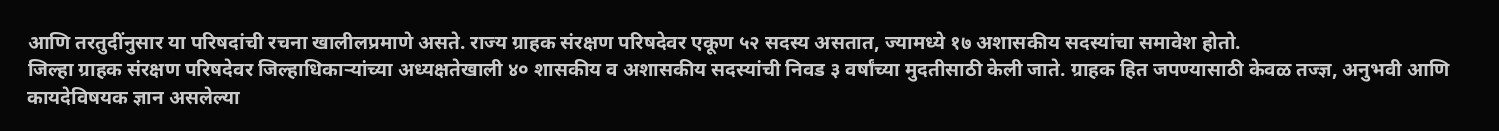आणि तरतुदींनुसार या परिषदांची रचना खालीलप्रमाणे असते. राज्य ग्राहक संरक्षण परिषदेवर एकूण ५२ सदस्य असतात, ज्यामध्ये १७ अशासकीय सदस्यांचा समावेश होतो.
जिल्हा ग्राहक संरक्षण परिषदेवर जिल्हाधिकाऱ्यांच्या अध्यक्षतेखाली ४० शासकीय व अशासकीय सदस्यांची निवड ३ वर्षांच्या मुदतीसाठी केली जाते. ग्राहक हित जपण्यासाठी केवळ तज्ज्ञ, अनुभवी आणि कायदेविषयक ज्ञान असलेल्या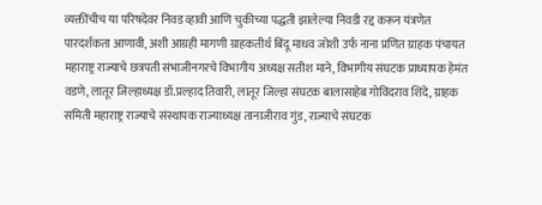व्यक्तींचीच या परिषदेवर निवड व्हावी आणि चुकीच्या पद्धती झालेल्या निवडी रद्द करून यंत्रणेत पारदर्शकता आणावी, अशी आग्रही मागणी ग्राहकतीर्थ बिंदू माधव जोशी उर्फ नाना प्रणित ग्राहक पंचायत महाराष्ट्र राज्याचे छत्रपती संभाजीनगरचे विभागीय अध्यक्ष सतीश माने, विभागीय संघटक प्राध्यापक हेमंत वडणे, लातूर जिल्हाध्यक्ष डॉ.प्रल्हाद तिवारी, लातूर जिल्हा संघटक बालासाहेब गोविंदराव शिंदे, ग्राहक समिती महाराष्ट्र राज्याचे संस्थापक राज्याध्यक्ष तानाजीराव गुंड, राज्याचे संघटक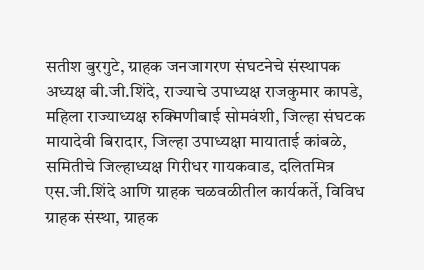सतीश बुरगुटे, ग्राहक जनजागरण संघटनेचे संस्थापक अध्यक्ष बी.जी.शिंदे, राज्याचे उपाध्यक्ष राजकुमार कापडे, महिला राज्याध्यक्ष रुक्मिणीबाई सोमवंशी, जिल्हा संघटक मायादेवी बिरादार, जिल्हा उपाध्यक्षा मायाताई कांबळे, समितीचे जिल्हाध्यक्ष गिरीधर गायकवाड, दलितमित्र एस.जी.शिंदे आणि ग्राहक चळवळीतील कार्यकर्ते, विविध ग्राहक संस्था, ग्राहक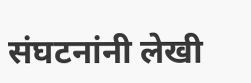संघटनांनी लेखी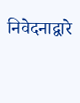निवेदनाद्वारे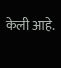केली आहे.